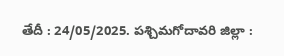తేదీ : 24/05/2025. పశ్చిమగోదావరి జిల్లా :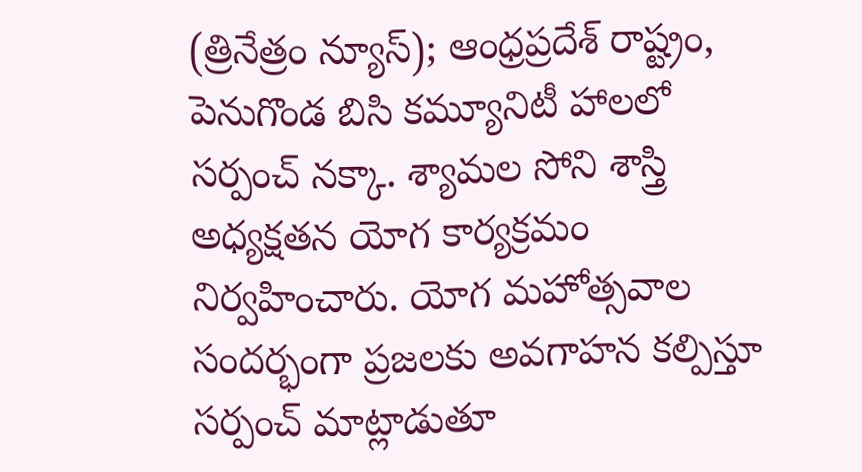(త్రినేత్రం న్యూస్); ఆంధ్రప్రదేశ్ రాష్ట్రం, పెనుగొండ బిసి కమ్యూనిటీ హాలలో సర్పంచ్ నక్కా. శ్యామల సోని శాస్త్రి అధ్యక్షతన యోగ కార్యక్రమం నిర్వహించారు. యోగ మహోత్సవాల సందర్భంగా ప్రజలకు అవగాహన కల్పిస్తూ సర్పంచ్ మాట్లాడుతూ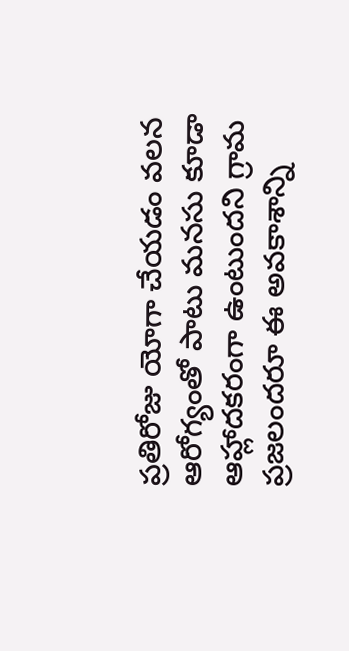ప్రతిరోజు యోగా చేయడం వలన ఆరోగ్యంతో పాటు మనసు కూడా ఆహ్లాదకరంగా ఉంటుందని గ్రామ ప్రజలందరూ ఈ అవకాశాన్ని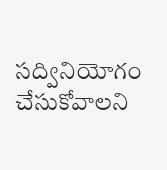సద్వినియోగం చేసుకోవాలని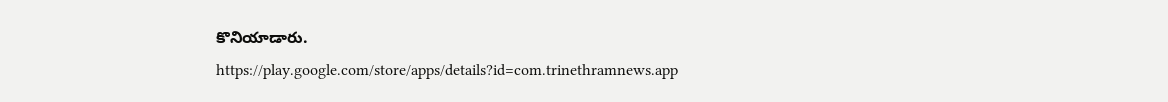కొనియాడారు.
https://play.google.com/store/apps/details?id=com.trinethramnews.app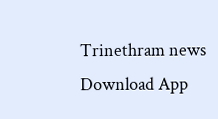Trinethram news
Download App